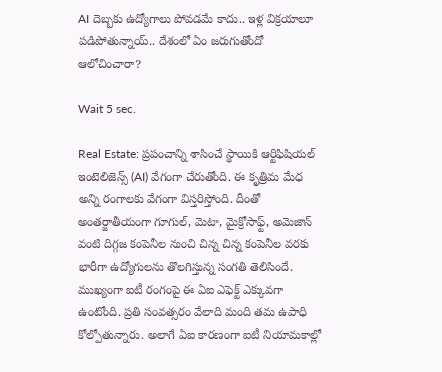AI దెబ్బకు ఉద్యోగాలు పోవడమే కాదు.. ఇళ్ల విక్రయాలూ పడిపోతున్నాయ్.. దేశంలో ఏం జరుగుతోందో ఆలోచించారా?

Wait 5 sec.

Real Estate: ప్రపంచాన్ని శాసించే స్థాయికి ఆర్టిఫిషియల్ ఇంటెలిజెన్స్ (AI) వేగంగా చేరుతోంది. ఈ కృత్రిమ మేధ అన్ని రంగాలకు వేగంగా విస్తరిస్తోంది. దీంతో అంతర్జాతీయంగా గూగుల్, మెటా, మైక్రోసాఫ్ట్, అమెజాన్ వంటి దిగ్గజ కంపెనీల నుంచి చిన్న చిన్న కంపెనీల వరకు భారీగా ఉద్యోగులను తొలగిస్తున్న సంగతి తెలిసిందే. ముఖ్యంగా ఐటీ రంగంపై ఈ ఏఐ ఎఫెక్ట్ ఎక్కువగా ఉంటోంది. ప్రతి సంవత్సరం వేలాది మంది తమ ఉపాధి కోల్పోతున్నారు. అలాగే ఏఐ కారణంగా ఐటీ నియామకాల్లో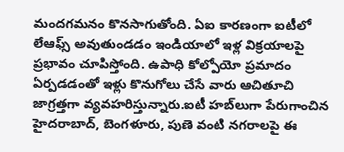మందగమనం కొనసాగుతోంది. ఏఐ కారణంగా ఐటీలో లేఆఫ్స్‌ అవుతుండడం ఇండియాలో ఇళ్ల విక్రయాలపై ప్రభావం చూపిస్తోంది. ఉపాధి కోల్పోయో ప్రమాదం ఏర్పడడంతో ఇళ్లు కొనుగోలు చేసే వారు ఆచితూచి జాగ్రత్తగా వ్యవహరిస్తున్నారు.ఐటీ హబ్‌లుగా పేరుగాంచిన హైదరాబాద్, బెంగళూరు, పుణె వంటి నగరాలపై ఈ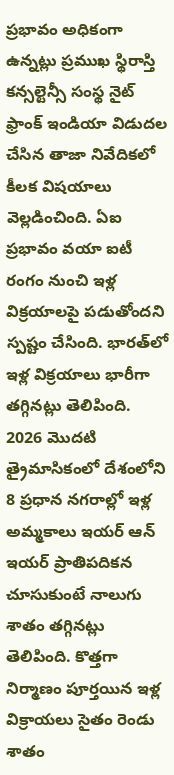ప్రభావం అధికంగా ఉన్నట్లు ప్రముఖ స్థిరాస్తి కన్సల్టెన్సీ సంస్థ నైట్ ఫ్రాంక్ ఇండియా విడుదల చేసిన తాజా నివేదికలో కీలక విషయాలు వెల్లడించింది. ఏఐ ప్రభావం వయా ఐటీ రంగం నుంచి ఇళ్ల విక్రయాలపై పడుతోందని స్పష్టం చేసింది. భారత్‌లో ఇళ్ల విక్రయాలు భారీగా తగ్గినట్లు తెలిపింది. 2026 మొదటి త్రైమాసికంలో దేశంలోని 8 ప్రధాన నగరాల్లో ఇళ్ల అమ్మకాలు ఇయర్ ఆన్ ఇయర్ ప్రాతిపదికన చూసుకుంటే నాలుగు శాతం తగ్గినట్లు తెలిపింది. కొత్తగా నిర్మాణం పూర్తయిన ఇళ్ల విక్రాయలు సైతం రెండు శాతం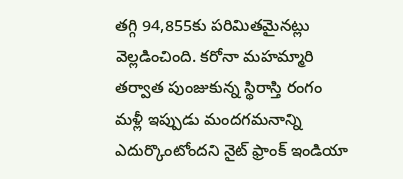తగ్గి 94,855కు పరిమితమైనట్లు వెల్లడించింది. కరోనా మహమ్మారి తర్వాత పుంజుకున్న స్థిరాస్తి రంగం మళ్లీ ఇప్పుడు మందగమనాన్ని ఎదుర్కొంటోందని నైట్ ఫ్రాంక్ ఇండియా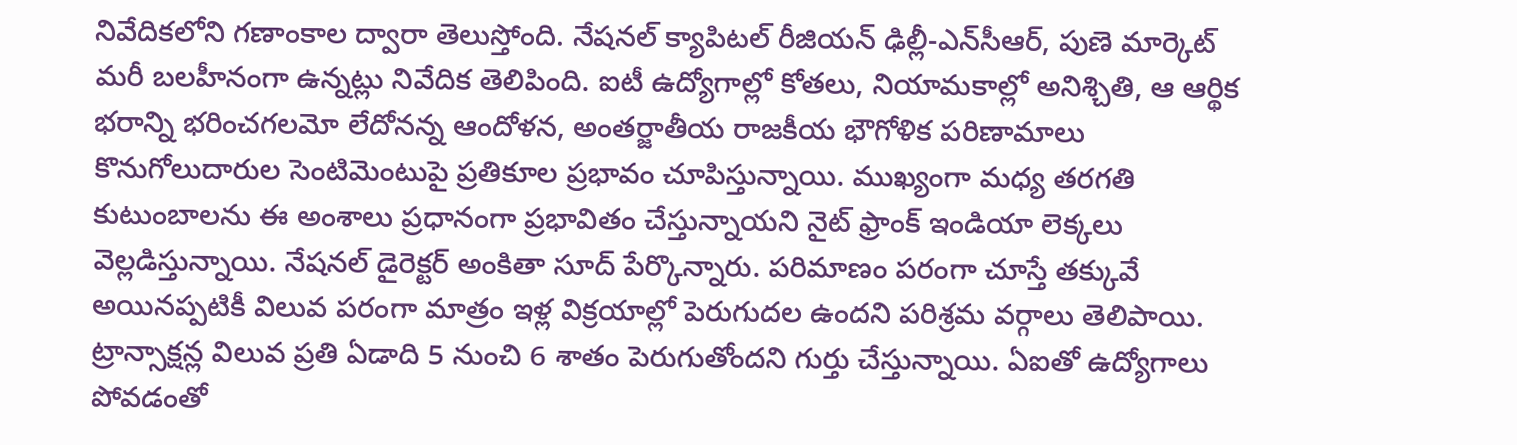నివేదికలోని గణాంకాల ద్వారా తెలుస్తోంది. నేషనల్ క్యాపిటల్ రీజియన్ ఢిల్లీ-ఎన్‌సీఆర్, పుణె మార్కెట్ మరీ బలహీనంగా ఉన్నట్లు నివేదిక తెలిపింది. ఐటీ ఉద్యోగాల్లో కోతలు, నియామకాల్లో అనిశ్చితి, ఆ ఆర్థిక భరాన్ని భరించగలమో లేదోనన్న ఆందోళన, అంతర్జాతీయ రాజకీయ భౌగోళిక పరిణామాలు కొనుగోలుదారుల సెంటిమెంటుపై ప్రతికూల ప్రభావం చూపిస్తున్నాయి. ముఖ్యంగా మధ్య తరగతి కుటుంబాలను ఈ అంశాలు ప్రధానంగా ప్రభావితం చేస్తున్నాయని నైట్ ఫ్రాంక్ ఇండియా లెక్కలు వెల్లడిస్తున్నాయి. నేషనల్ డైరెక్టర్ అంకితా సూద్ పేర్కొన్నారు. పరిమాణం పరంగా చూస్తే తక్కువే అయినప్పటికీ విలువ పరంగా మాత్రం ఇళ్ల విక్రయాల్లో పెరుగుదల ఉందని పరిశ్రమ వర్గాలు తెలిపాయి. ట్రాన్సాక్షన్ల విలువ ప్రతి ఏడాది 5 నుంచి 6 శాతం పెరుగుతోందని గుర్తు చేస్తున్నాయి. ఏఐతో ఉద్యోగాలు పోవడంతో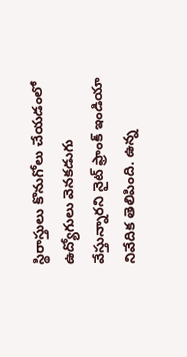స్థిరాస్తులు కొనుగోలు చేయడంలో ఉద్యోగులు వెనకడుగు వేస్తున్నారని నైట్ ఫ్రాంక్ ఇండియా నివేదిక తెలిపింది. ఉన్న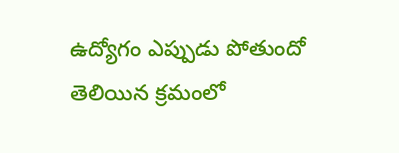ఉద్యోగం ఎప్పుడు పోతుందో తెలియిన క్రమంలో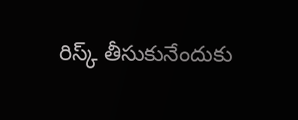రిస్క్ తీసుకునేందుకు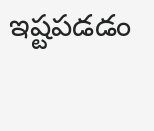ఇష్టపడడం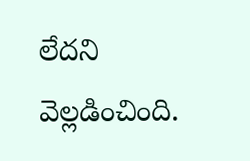లేదని వెల్లడించింది.